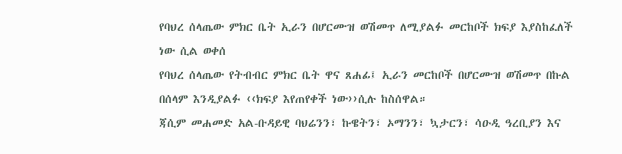የባህረ ሰላጤው ምክር ቤት ኢራን በሆርሙዝ ወሽመጥ ለሚያልፉ መርከቦች ክፍያ እያስከፈለች ነው ሲል ወቀሰ
የባህረ ሰላጤው የትብብር ምክር ቤት ዋና ጸሐፊ፤ ኢራን መርከቦች በሆርሙዝ ወሽመጥ በኩል በሰላም እንዲያልፉ ‹‹ክፍያ እየጠየቀች ነው››ሲሉ ከስሰዋል።
ጃሲም መሐመድ አል-ቡዳይዊ ባህሬንን፣ ኩዌትን፣ ኦማንን፣ ኳታርን፣ ሳዑዲ ዓረቢያን እና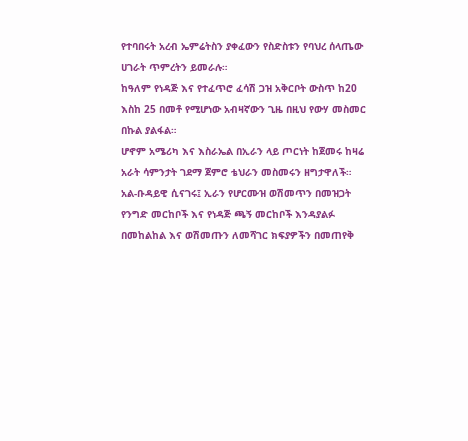የተባበሩት አረብ ኤምሬትስን ያቀፈውን የስድስቱን የባህረ ሰላጤው ሀገራት ጥምረትን ይመራሉ።
ከዓለም የነዳጅ እና የተፈጥሮ ፈሳሽ ጋዝ አቅርቦት ውስጥ ከ20 እስከ 25 በመቶ የሚሆነው አብዛኛውን ጊዜ በዚህ የውሃ መስመር በኩል ያልፋል።
ሆኖም አሜሪካ እና እስራኤል በኢራን ላይ ጦርነት ከጀመሩ ከዛሬ አራት ሳምንታት ገደማ ጀምሮ ቴህራን መስመሩን ዘግታዋለች።
አል-ቡዳይዊ ሲናገሩ፤ ኢራን የሆርሙዝ ወሽመጥን በመዝጋት የንግድ መርከቦች እና የነዳጅ ጫኝ መርከቦች እንዳያልፉ በመከልከል እና ወሽመጡን ለመሻገር ክፍያዎችን በመጠየቅ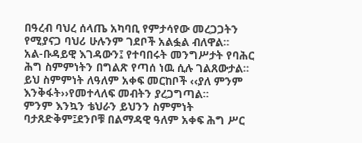በዓረብ ባህረ ሰላጤ አካባቢ የምታሳየው መረጋጋትን የሚያናጋ ባህሪ ሁሉንም ገደቦች አልፏል ብለዋል።
አል-ቡዳይዊ እገዳውን፤ የተባበሩት መንግሥታት የባሕር ሕግ ስምምነትን በግልጽ የጣሰ ነዉ ሲሉ ገልጸውታል።
ይህ ስምምነት ለዓለም አቀፍ መርከቦች ‹‹ያለ ምንም እንቅፋት››የመተላለፍ መብትን ያረጋግጣል።
ምንም እንኳን ቴህራን ይህንን ስምምነት ባታጸድቅም፤ደንቦቹ በልማዳዊ ዓለም አቀፍ ሕግ ሥር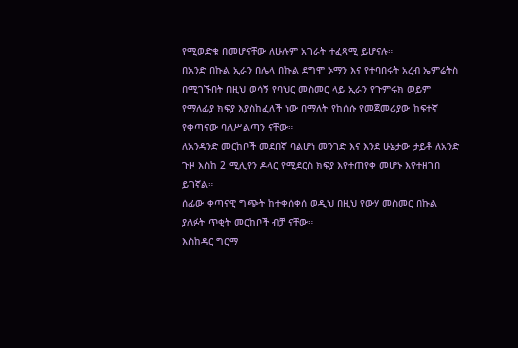የሚወድቁ በመሆናቸው ለሁሉም አገራት ተፈጻሚ ይሆናሉ።
በአንድ በኩል ኢራን በሌላ በኩል ደግሞ ኦማን እና የተባበሩት አረብ ኤምሬትስ በሚገኙበት በዚህ ወሳኝ የባህር መስመር ላይ ኢራን የጉምሩክ ወይም የማለፊያ ክፍያ እያስከፈለች ነው በማለት የከሰሱ የመጀመሪያው ከፍተኛ የቀጣናው ባለሥልጣን ናቸው።
ለአንዳንድ መርከቦች መደበኛ ባልሆነ መንገድ እና እንደ ሁኔታው ታይቶ ለአንድ ጉዞ እስከ 2 ሚሊየን ዶላር የሚደርስ ክፍያ እየተጠየቀ መሆኑ እየተዘገበ ይገኛል።
ሰፊው ቀጣናዊ ግጭት ከተቀሰቀሰ ወዲህ በዚህ የውሃ መስመር በኩል ያለፉት ጥቂት መርከቦች ብቻ ናቸው።
እስከዳር ግርማ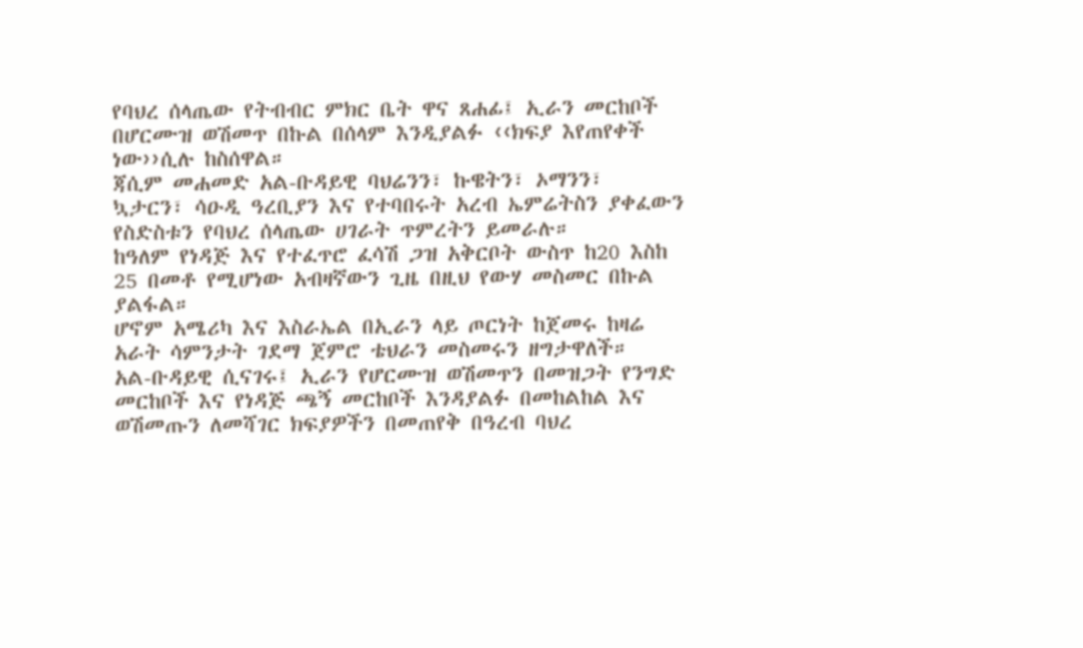የባህረ ሰላጤው የትብብር ምክር ቤት ዋና ጸሐፊ፤ ኢራን መርከቦች በሆርሙዝ ወሽመጥ በኩል በሰላም እንዲያልፉ ‹‹ክፍያ እየጠየቀች ነው››ሲሉ ከስሰዋል።
ጃሲም መሐመድ አል-ቡዳይዊ ባህሬንን፣ ኩዌትን፣ ኦማንን፣ ኳታርን፣ ሳዑዲ ዓረቢያን እና የተባበሩት አረብ ኤምሬትስን ያቀፈውን የስድስቱን የባህረ ሰላጤው ሀገራት ጥምረትን ይመራሉ።
ከዓለም የነዳጅ እና የተፈጥሮ ፈሳሽ ጋዝ አቅርቦት ውስጥ ከ20 እስከ 25 በመቶ የሚሆነው አብዛኛውን ጊዜ በዚህ የውሃ መስመር በኩል ያልፋል።
ሆኖም አሜሪካ እና እስራኤል በኢራን ላይ ጦርነት ከጀመሩ ከዛሬ አራት ሳምንታት ገደማ ጀምሮ ቴህራን መስመሩን ዘግታዋለች።
አል-ቡዳይዊ ሲናገሩ፤ ኢራን የሆርሙዝ ወሽመጥን በመዝጋት የንግድ መርከቦች እና የነዳጅ ጫኝ መርከቦች እንዳያልፉ በመከልከል እና ወሽመጡን ለመሻገር ክፍያዎችን በመጠየቅ በዓረብ ባህረ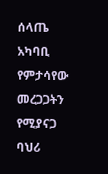ሰላጤ አካባቢ የምታሳየው መረጋጋትን የሚያናጋ ባህሪ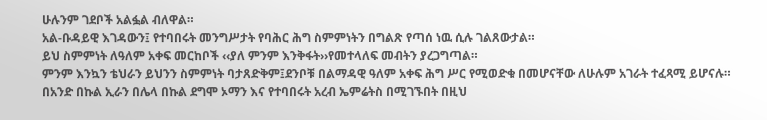ሁሉንም ገደቦች አልፏል ብለዋል።
አል-ቡዳይዊ እገዳውን፤ የተባበሩት መንግሥታት የባሕር ሕግ ስምምነትን በግልጽ የጣሰ ነዉ ሲሉ ገልጸውታል።
ይህ ስምምነት ለዓለም አቀፍ መርከቦች ‹‹ያለ ምንም እንቅፋት››የመተላለፍ መብትን ያረጋግጣል።
ምንም እንኳን ቴህራን ይህንን ስምምነት ባታጸድቅም፤ደንቦቹ በልማዳዊ ዓለም አቀፍ ሕግ ሥር የሚወድቁ በመሆናቸው ለሁሉም አገራት ተፈጻሚ ይሆናሉ።
በአንድ በኩል ኢራን በሌላ በኩል ደግሞ ኦማን እና የተባበሩት አረብ ኤምሬትስ በሚገኙበት በዚህ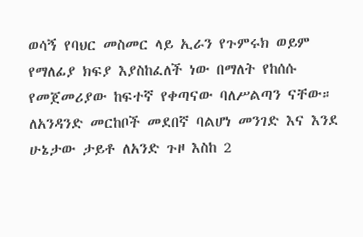ወሳኝ የባህር መስመር ላይ ኢራን የጉምሩክ ወይም የማለፊያ ክፍያ እያስከፈለች ነው በማለት የከሰሱ የመጀመሪያው ከፍተኛ የቀጣናው ባለሥልጣን ናቸው።
ለአንዳንድ መርከቦች መደበኛ ባልሆነ መንገድ እና እንደ ሁኔታው ታይቶ ለአንድ ጉዞ እስከ 2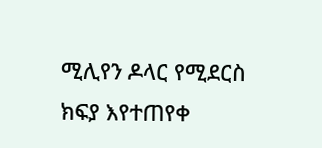ሚሊየን ዶላር የሚደርስ ክፍያ እየተጠየቀ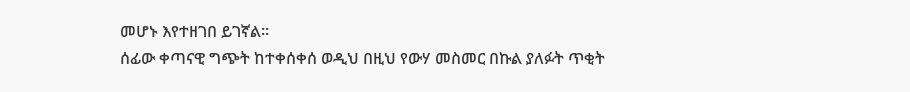መሆኑ እየተዘገበ ይገኛል።
ሰፊው ቀጣናዊ ግጭት ከተቀሰቀሰ ወዲህ በዚህ የውሃ መስመር በኩል ያለፉት ጥቂት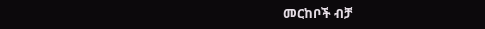መርከቦች ብቻ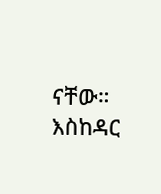ናቸው።
እስከዳር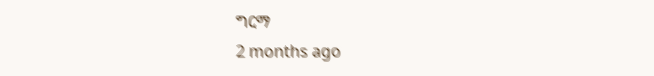ግርማ
2 months ago